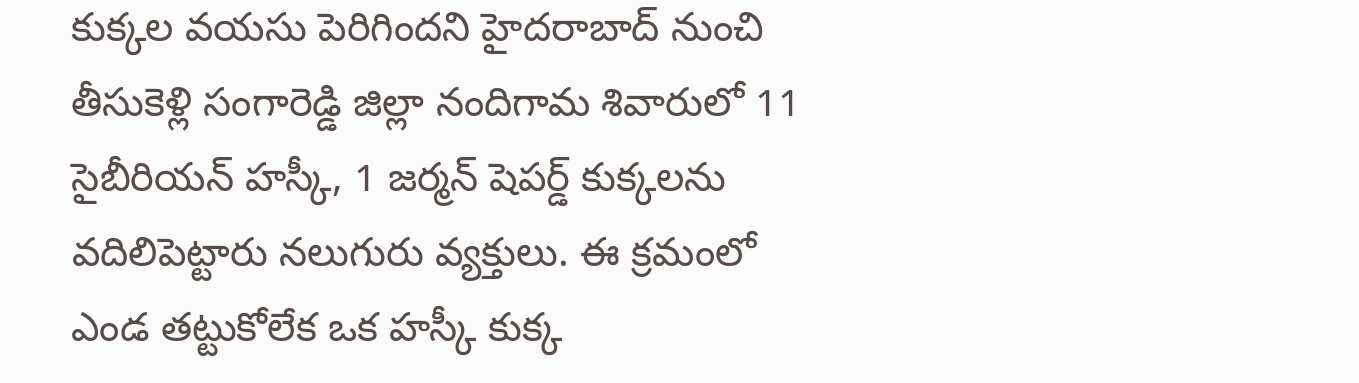కుక్కల వయసు పెరిగిందని హైదరాబాద్ నుంచి తీసుకెళ్లి సంగారెడ్డి జిల్లా నందిగామ శివారులో 11 సైబీరియన్ హస్కీ, 1 జర్మన్ షెపర్డ్ కుక్కలను వదిలిపెట్టారు నలుగురు వ్యక్తులు. ఈ క్రమంలో ఎండ తట్టుకోలేక ఒక హస్కీ కుక్క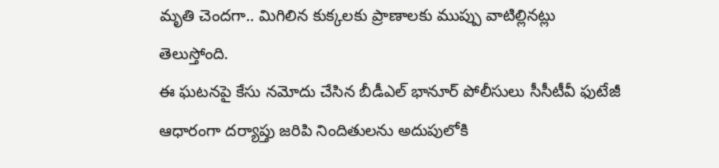మృతి చెందగా.. మిగిలిన కుక్కలకు ప్రాణాలకు ముప్పు వాటిల్లినట్లు తెలుస్తోంది.
ఈ ఘటనపై కేసు నమోదు చేసిన బీడీఎల్ భానూర్ పోలీసులు సీసీటీవీ ఫుటేజీ ఆధారంగా దర్యాప్తు జరిపి నిందితులను అదుపులోకి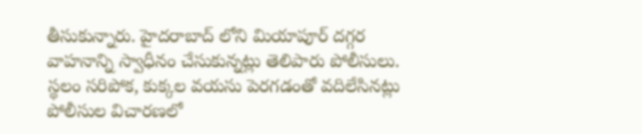తీసుకున్నారు. హైదరాబాద్ లోని మియాపూర్ దగ్గర వాహనాన్ని స్వాధీనం చేసుకున్నట్లు తెలిపారు పోలీసులు.
స్థలం సరిపోక, కుక్కల వయసు పెరగడంతో వదిలేసినట్లు పోలీసుల విచారణలో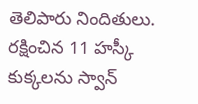తెలిపారు నిందితులు. రక్షించిన 11 హస్కీ కుక్కలను స్వాన్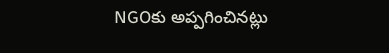NGOకు అప్పగించినట్లు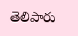తెలిపారు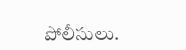పోలీసులు.